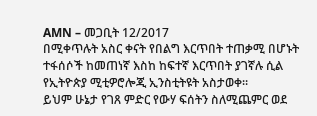AMN – መጋቢት 12/2017
በሚቀጥሉት አስር ቀናት የበልግ እርጥበት ተጠቃሚ በሆኑት ተፋሰሶች ከመጠነኛ እስከ ከፍተኛ እርጥበት ያገኛሉ ሲል የኢትዮጵያ ሚቲዎሮሎጂ ኢንስቲትዩት አስታወቀ።
ይህም ሁኔታ የገጸ ምድር የውሃ ፍሰትን ስለሚጨምር ወደ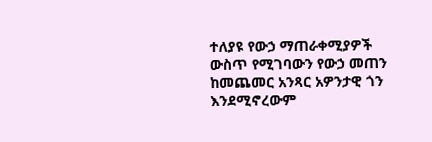ተለያዩ የውኃ ማጠራቀሚያዎች ውስጥ የሚገባውን የውኃ መጠን ከመጨመር አንጻር አዎንታዊ ጎን እንደሚኖረውም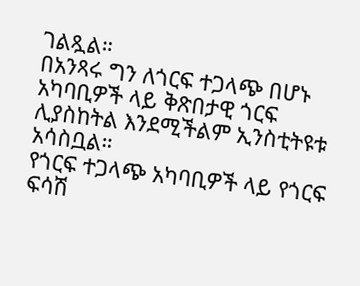ገልጿል።
በአንጻሩ ግን ለጎርፍ ተጋላጭ በሆኑ አካባቢዎች ላይ ቅጽበታዊ ጎርፍ ሊያስከትል እንደሚችልም ኢንስቲትዩቱ አሳስቧል።
የጎርፍ ተጋላጭ አካባቢዎች ላይ የጎርፍ ፍሳሽ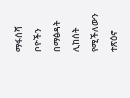ማፋሰሻ ቦዮችን በማፅዳት ሊከሰት የሚችለውን ተጽዕኖ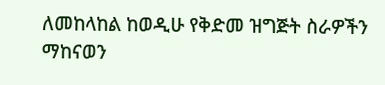ለመከላከል ከወዲሁ የቅድመ ዝግጅት ስራዎችን ማከናወን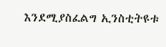እንደሚያስፈልግ ኢንስቲትዩቱ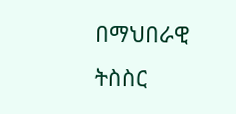በማህበራዊ ትስስር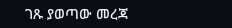ገጹ ያወጣው መረጃ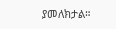ያመለክታል።